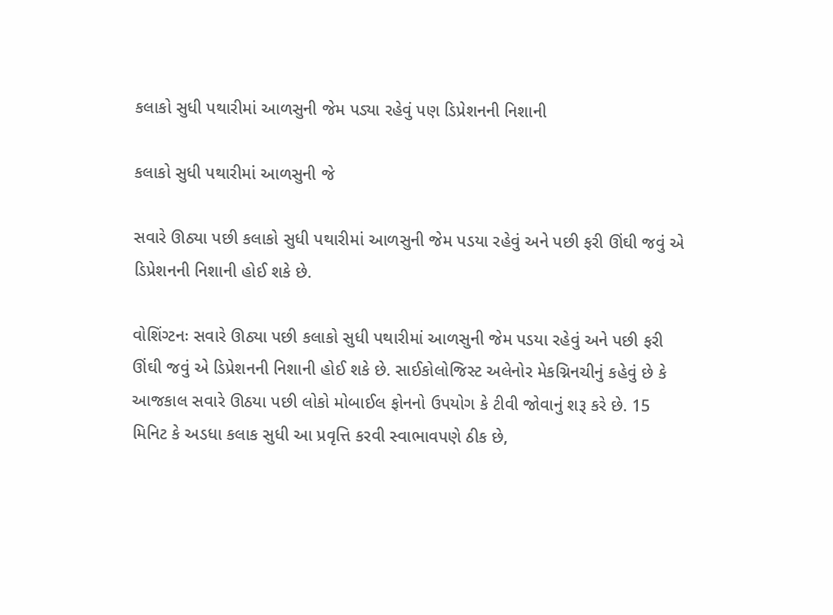કલાકો સુધી પથારીમાં આળસુની જેમ પડ્યા રહેવું પણ ડિપ્રેશનની નિશાની

કલાકો સુધી પથારીમાં આળસુની જે

સવારે ઊઠ્યા પછી કલાકો સુધી પથારીમાં આળસુની જેમ પડયા રહેવું અને પછી ફરી ઊંઘી જવું એ ડિપ્રેશનની નિશાની હોઈ શકે છે.

વોશિંગ્ટનઃ સવારે ઊઠ્યા પછી કલાકો સુધી પથારીમાં આળસુની જેમ પડયા રહેવું અને પછી ફરી ઊંઘી જવું એ ડિપ્રેશનની નિશાની હોઈ શકે છે. સાઈકોલોજિસ્ટ અલેનોર મેકગ્નિનચીનું કહેવું છે કે આજકાલ સવારે ઊઠયા પછી લોકો મોબાઈલ ફોનનો ઉપયોગ કે ટીવી જોવાનું શરૂ કરે છે. 15 મિનિટ કે અડધા કલાક સુધી આ પ્રવૃત્તિ કરવી સ્વાભાવપણે ઠીક છે,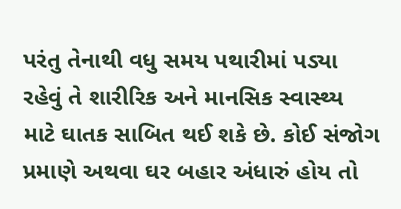પરંતુ તેનાથી વધુ સમય પથારીમાં પડ્યા રહેવું તે શારીરિક અને માનસિક સ્વાસ્થ્ય માટે ઘાતક સાબિત થઈ શકે છે. કોઈ સંજોગ પ્રમાણે અથવા ઘર બહાર અંધારું હોય તો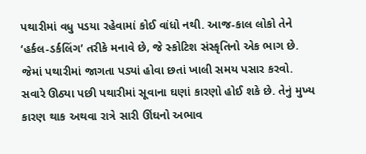પથારીમાં વધુ પડયા રહેવામાં કોઈ વાંધો નથી. આજ-કાલ લોકો તેને ‘હર્કલ-ડર્કલિંગ’ તરીકે મનાવે છે, જે સ્કોટિશ સંસ્કૃતિનો એક ભાગ છે. જેમાં પથારીમાં જાગતા પડ્યાં હોવા છતાં ખાલી સમય પસાર કરવો. સવારે ઊઠ્યા પછી પથારીમાં સૂવાના ઘણાં કારણો હોઈ શકે છે. તેનું મુખ્ય કારણ થાક અથવા રાત્રે સારી ઊંઘનો અભાવ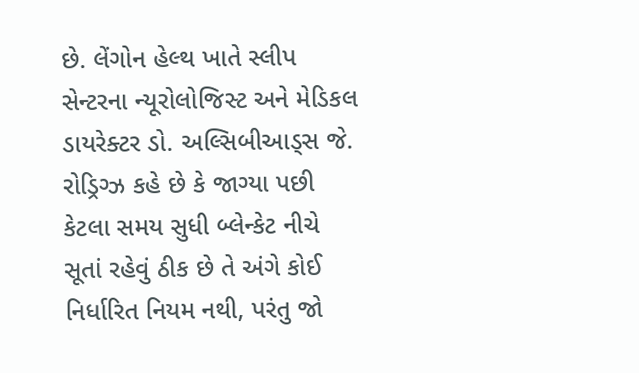છે. લેંગોન હેલ્થ ખાતે સ્લીપ સેન્ટરના ન્યૂરોલોજિસ્ટ અને મેડિકલ ડાયરેક્ટર ડો. અલ્સિબીઆડ્સ જે. રોડ્રિગ્ઝ કહે છે કે જાગ્યા પછી કેટલા સમય સુધી બ્લેન્કેટ નીચે સૂતાં રહેવું ઠીક છે તે અંગે કોઈ નિર્ધારિત નિયમ નથી, પરંતુ જો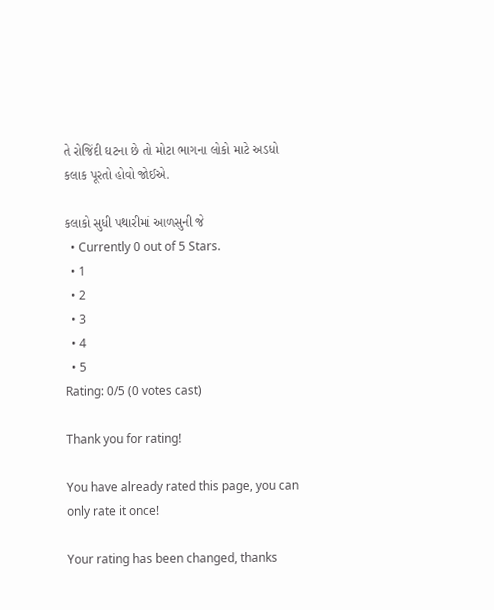તે રોજિંદી ઘટના છે તો મોટા ભાગના લોકો માટે અડધો કલાક પૂરતો હોવો જોઈએ.

કલાકો સુધી પથારીમાં આળસુની જે
  • Currently 0 out of 5 Stars.
  • 1
  • 2
  • 3
  • 4
  • 5
Rating: 0/5 (0 votes cast)

Thank you for rating!

You have already rated this page, you can only rate it once!

Your rating has been changed, thanks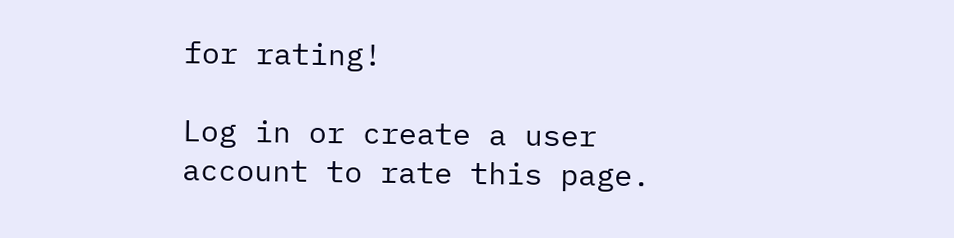for rating!

Log in or create a user account to rate this page.